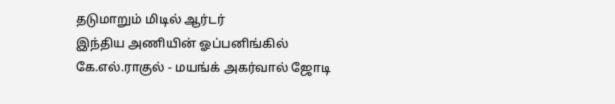தடுமாறும் மிடில் ஆர்டர்
இந்திய அணியின் ஓப்பனிங்கில் கே.எல்.ராகுல் - மயங்க் அகர்வால் ஜோடி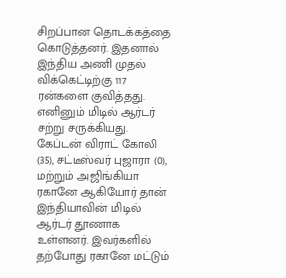சிறப்பான தொடக்கத்தை கொடுத்தனர். இதனால் இந்திய அணி முதல் விக்கெட்டிற்கு 117 ரன்களை குவித்தது. எனினும் மிடில் ஆர்டர் சற்று சருக்கியது. கேப்டன் விராட் கோலி (35), சட்டீஸ்வர் புஜாரா (0), மற்றும் அஜிங்கியா ரகானே ஆகியோர் தான் இந்தியாவின் மிடில் ஆர்டர் தூணாக உள்ளனர். இவர்களில் தற்போது ரகானே மட்டும்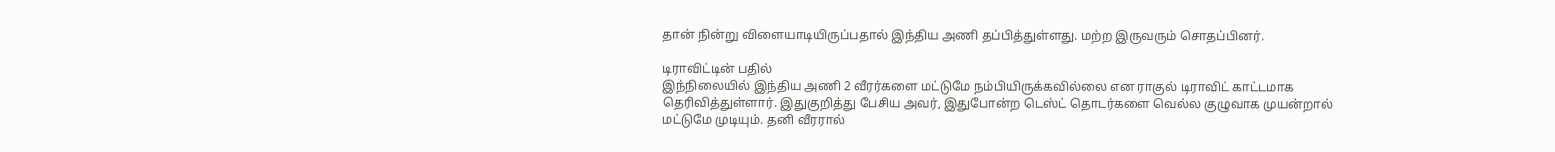தான் நின்று விளையாடியிருப்பதால் இந்திய அணி தப்பித்துள்ளது. மற்ற இருவரும் சொதப்பினர்.

டிராவிட்டின் பதில்
இந்நிலையில் இந்திய அணி 2 வீரர்களை மட்டுமே நம்பியிருக்கவில்லை என ராகுல் டிராவிட் காட்டமாக தெரிவித்துள்ளார். இதுகுறித்து பேசிய அவர், இதுபோன்ற டெஸ்ட் தொடர்களை வெல்ல குழுவாக முயன்றால் மட்டுமே முடியும். தனி வீரரால்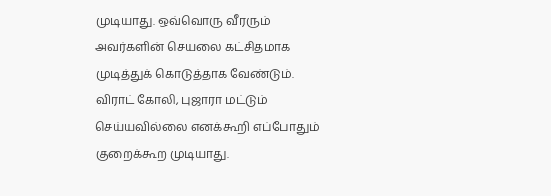முடியாது. ஒவ்வொரு வீரரும் அவர்களின் செயலை கட்சிதமாக முடித்துக் கொடுத்தாக வேண்டும். விராட் கோலி, புஜாரா மட்டும் செய்யவில்லை எனக்கூறி எப்போதும் குறைக்கூற முடியாது.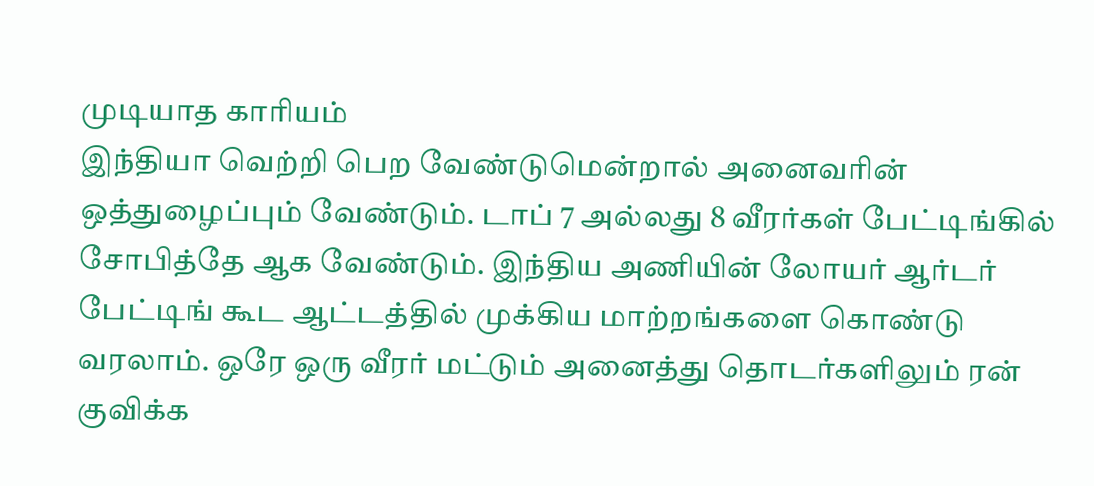முடியாத காரியம்
இந்தியா வெற்றி பெற வேண்டுமென்றால் அனைவரின் ஒத்துழைப்பும் வேண்டும். டாப் 7 அல்லது 8 வீரர்கள் பேட்டிங்கில் சோபித்தே ஆக வேண்டும். இந்திய அணியின் லோயர் ஆர்டர் பேட்டிங் கூட ஆட்டத்தில் முக்கிய மாற்றங்களை கொண்டு வரலாம். ஒரே ஒரு வீரர் மட்டும் அனைத்து தொடர்களிலும் ரன் குவிக்க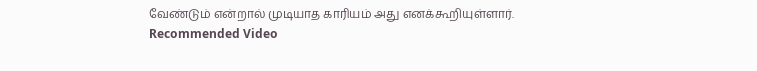வேண்டும் என்றால் முடியாத காரியம் அது எனக்கூறியுள்ளார்.
Recommended Video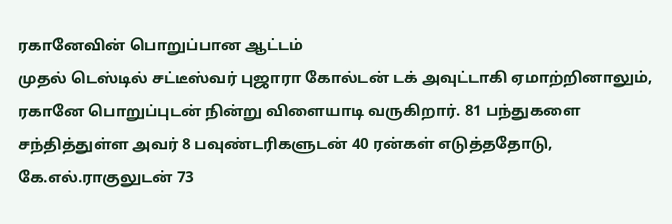ரகானேவின் பொறுப்பான ஆட்டம்
முதல் டெஸ்டில் சட்டீஸ்வர் புஜாரா கோல்டன் டக் அவுட்டாகி ஏமாற்றினாலும், ரகானே பொறுப்புடன் நின்று விளையாடி வருகிறார். 81 பந்துகளை சந்தித்துள்ள அவர் 8 பவுண்டரிகளுடன் 40 ரன்கள் எடுத்ததோடு, கே.எல்.ராகுலுடன் 73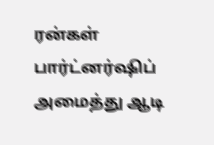ரன்கள் பார்ட்னர்ஷிப் அமைத்து ஆடி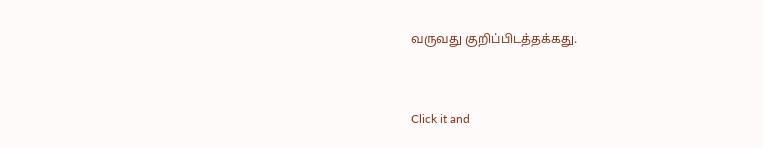வருவது குறிப்பிடத்தக்கது.


Click it and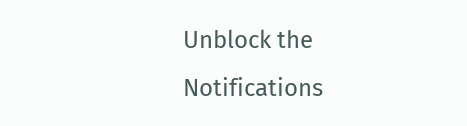Unblock the Notifications